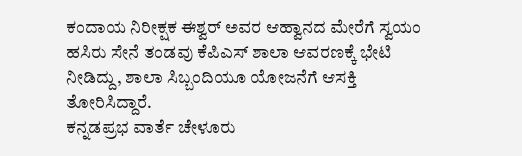ಕಂದಾಯ ನಿರೀಕ್ಷಕ ಈಶ್ವರ್ ಅವರ ಆಹ್ವಾನದ ಮೇರೆಗೆ ಸ್ವಯಂ ಹಸಿರು ಸೇನೆ ತಂಡವು ಕೆಪಿಎಸ್ ಶಾಲಾ ಆವರಣಕ್ಕೆ ಭೇಟಿ ನೀಡಿದ್ದು, ಶಾಲಾ ಸಿಬ್ಬಂದಿಯೂ ಯೋಜನೆಗೆ ಆಸಕ್ತಿ ತೋರಿಸಿದ್ದಾರೆ.
ಕನ್ನಡಪ್ರಭ ವಾರ್ತೆ ಚೇಳೂರು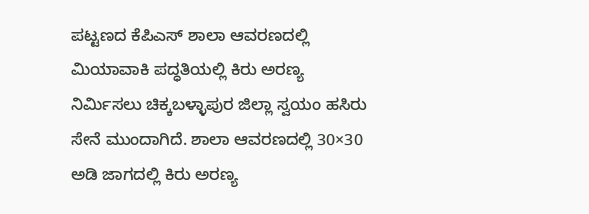ಪಟ್ಟಣದ ಕೆಪಿಎಸ್ ಶಾಲಾ ಆವರಣದಲ್ಲಿ ಮಿಯಾವಾಕಿ ಪದ್ಧತಿಯಲ್ಲಿ ಕಿರು ಅರಣ್ಯ ನಿರ್ಮಿಸಲು ಚಿಕ್ಕಬಳ್ಳಾಪುರ ಜಿಲ್ಲಾ ಸ್ವಯಂ ಹಸಿರು ಸೇನೆ ಮುಂದಾಗಿದೆ. ಶಾಲಾ ಆವರಣದಲ್ಲಿ 30×30 ಅಡಿ ಜಾಗದಲ್ಲಿ ಕಿರು ಅರಣ್ಯ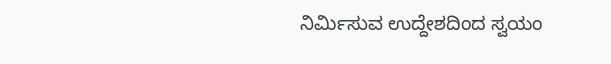ನಿರ್ಮಿಸುವ ಉದ್ದೇಶದಿಂದ ಸ್ವಯಂ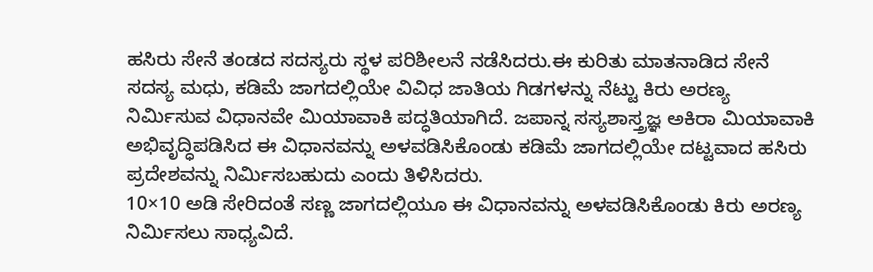ಹಸಿರು ಸೇನೆ ತಂಡದ ಸದಸ್ಯರು ಸ್ಥಳ ಪರಿಶೀಲನೆ ನಡೆಸಿದರು.ಈ ಕುರಿತು ಮಾತನಾಡಿದ ಸೇನೆ ಸದಸ್ಯ ಮಧು, ಕಡಿಮೆ ಜಾಗದಲ್ಲಿಯೇ ವಿವಿಧ ಜಾತಿಯ ಗಿಡಗಳನ್ನು ನೆಟ್ಟು ಕಿರು ಅರಣ್ಯ ನಿರ್ಮಿಸುವ ವಿಧಾನವೇ ಮಿಯಾವಾಕಿ ಪದ್ಧತಿಯಾಗಿದೆ. ಜಪಾನ್ನ ಸಸ್ಯಶಾಸ್ತ್ರಜ್ಞ ಅಕಿರಾ ಮಿಯಾವಾಕಿ ಅಭಿವೃದ್ಧಿಪಡಿಸಿದ ಈ ವಿಧಾನವನ್ನು ಅಳವಡಿಸಿಕೊಂಡು ಕಡಿಮೆ ಜಾಗದಲ್ಲಿಯೇ ದಟ್ಟವಾದ ಹಸಿರು ಪ್ರದೇಶವನ್ನು ನಿರ್ಮಿಸಬಹುದು ಎಂದು ತಿಳಿಸಿದರು.
10×10 ಅಡಿ ಸೇರಿದಂತೆ ಸಣ್ಣ ಜಾಗದಲ್ಲಿಯೂ ಈ ವಿಧಾನವನ್ನು ಅಳವಡಿಸಿಕೊಂಡು ಕಿರು ಅರಣ್ಯ ನಿರ್ಮಿಸಲು ಸಾಧ್ಯವಿದೆ.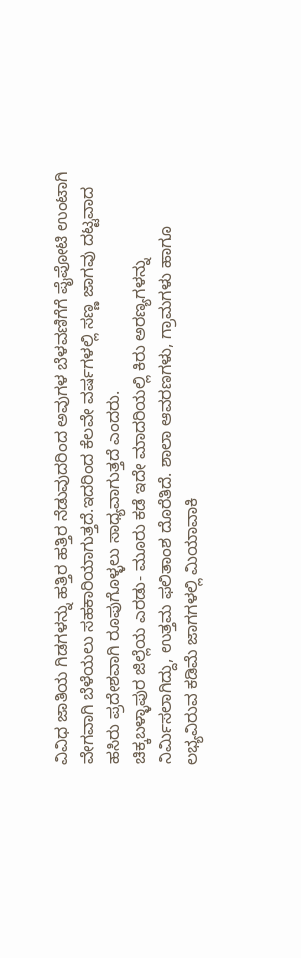ವಿವಿಧ ಜಾತಿಯ ಗಿಡಗಳನ್ನು ಹತ್ತಿರ ಹತ್ತಿರ ನೆಡುವುದರಿಂದ ಅವುಗಳ ಬೆಳವಣಿಗೆಗೆ ಪೈಪೋಟಿ ಉಂಟಾಗಿ ವೇಗವಾಗಿ ಬೆಳೆಯಲು ಸಹಕಾರಿಯಾಗುತ್ತದೆ.ಇದರಿಂದ ಕೆಲವೇ ವರ್ಷಗಳಲ್ಲಿ ಸಣ್ಣ ಜಾಗವು ದಟ್ಟವಾದ ಹಸಿರು ಪ್ರದೇಶವಾಗಿ ರೂಪುಗೊಳ್ಳಲು ಸಾಧ್ಯವಾಗುತ್ತದೆ ಎಂದರು.
ಚಿಕ್ಕಬಳ್ಳಾಪುರ ಜಿಲ್ಲೆಯ ಎರಡು- ಮೂರು ಕಡೆ ಇದೇ ಮಾದರಿಯಲ್ಲಿ ಕಿರು ಅರಣ್ಯಗಳನ್ನು ನಿರ್ಮಿಸಲಾಗಿದ್ದು, ಉತ್ತಮ ಫಲಿತಾಂಶ ದೊರೆತಿದೆ. ಶಾಲಾ ಆವರಣಗಳು, ಗ್ರಾಮಗಳು ಹಾಗೂ ಲಭ್ಯವಿರುವ ಕಡಿಮೆ ಜಾಗಗಳಲ್ಲಿ ಮಿಯಾವಾಕಿ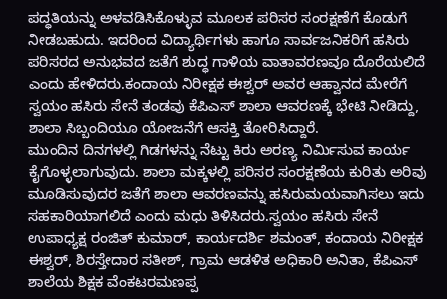ಪದ್ಧತಿಯನ್ನು ಅಳವಡಿಸಿಕೊಳ್ಳುವ ಮೂಲಕ ಪರಿಸರ ಸಂರಕ್ಷಣೆಗೆ ಕೊಡುಗೆ ನೀಡಬಹುದು. ಇದರಿಂದ ವಿದ್ಯಾರ್ಥಿಗಳು ಹಾಗೂ ಸಾರ್ವಜನಿಕರಿಗೆ ಹಸಿರು ಪರಿಸರದ ಅನುಭವದ ಜತೆಗೆ ಶುದ್ಧ ಗಾಳಿಯ ವಾತಾವರಣವೂ ದೊರೆಯಲಿದೆ ಎಂದು ಹೇಳಿದರು.ಕಂದಾಯ ನಿರೀಕ್ಷಕ ಈಶ್ವರ್ ಅವರ ಆಹ್ವಾನದ ಮೇರೆಗೆ ಸ್ವಯಂ ಹಸಿರು ಸೇನೆ ತಂಡವು ಕೆಪಿಎಸ್ ಶಾಲಾ ಆವರಣಕ್ಕೆ ಭೇಟಿ ನೀಡಿದ್ದು, ಶಾಲಾ ಸಿಬ್ಬಂದಿಯೂ ಯೋಜನೆಗೆ ಆಸಕ್ತಿ ತೋರಿಸಿದ್ದಾರೆ.
ಮುಂದಿನ ದಿನಗಳಲ್ಲಿ ಗಿಡಗಳನ್ನು ನೆಟ್ಟು ಕಿರು ಅರಣ್ಯ ನಿರ್ಮಿಸುವ ಕಾರ್ಯ ಕೈಗೊಳ್ಳಲಾಗುವುದು. ಶಾಲಾ ಮಕ್ಕಳಲ್ಲಿ ಪರಿಸರ ಸಂರಕ್ಷಣೆಯ ಕುರಿತು ಅರಿವು ಮೂಡಿಸುವುದರ ಜತೆಗೆ ಶಾಲಾ ಆವರಣವನ್ನು ಹಸಿರುಮಯವಾಗಿಸಲು ಇದು ಸಹಕಾರಿಯಾಗಲಿದೆ ಎಂದು ಮಧು ತಿಳಿಸಿದರು.ಸ್ವಯಂ ಹಸಿರು ಸೇನೆ ಉಪಾಧ್ಯಕ್ಷ ರಂಜಿತ್ ಕುಮಾರ್, ಕಾರ್ಯದರ್ಶಿ ಶಮಂತ್, ಕಂದಾಯ ನಿರೀಕ್ಷಕ ಈಶ್ವರ್, ಶಿರಸ್ತೇದಾರ ಸತೀಶ್, ಗ್ರಾಮ ಆಡಳಿತ ಅಧಿಕಾರಿ ಅನಿತಾ, ಕೆಪಿಎಸ್ ಶಾಲೆಯ ಶಿಕ್ಷಕ ವೆಂಕಟರಮಣಪ್ಪ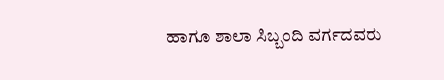ಹಾಗೂ ಶಾಲಾ ಸಿಬ್ಬಂದಿ ವರ್ಗದವರು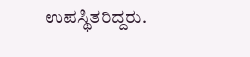ಉಪಸ್ಥಿತರಿದ್ದರು.